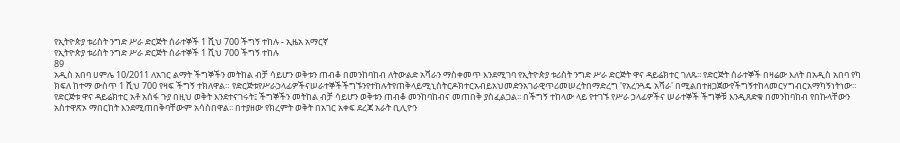የኢትዮጵያ ቱሪስት ንግድ ሥራ ድርጅት ሰራተኞች 1 ሺህ 700 ችግኝ ተከሉ - ኢዜአ አማርኛ
የኢትዮጵያ ቱሪስት ንግድ ሥራ ድርጅት ሰራተኞች 1 ሺህ 700 ችግኝ ተከሉ
89
አዲስ አበባ ሀምሌ 10/2011 ለአገር ልማት ችግኞችን መትከል ብቻ ሳይሆን ወቅቱን ጠብቆ በመንከባከብ ለትውልድ አሻራን ማስቀመጥ እንደሚገባ የኢትዮጵያ ቱሪስት ንግድ ሥራ ድርጅት ዋና ዳይሬክተር ገለጹ፡፡ የድርጅት ሰራተኞች በዛሬው እለት በአዲስ አበባ የካ ክፍለ ከተማ ውስጥ 1 ሺህ 700 የዛፍ ችግኝ ተክለዋል። የድርጅቱየሥራኃላፊዎችናሠራተኞችችግኙንየተከሉትየጠቅላይሚኒስትርዶክተርአብይአህመድንአገራዊጥሪመሠረትበማድረግ 'የአረንጓዴ አሻራ' በሚልበተዘጋጀውየችግኝተከላመርሃግብርአማካኝነትነው። የድርጅቱ ዋና ዳይሬክተር አቶ አሰፋ ጉያ በዚህ ወቅት እንደተናገሩት፤ ችግኞችን መትከል ብቻ ሳይሆን ወቅቱን ጠብቆ መንከባከብና መጠበቅ ያስፈልጋል፡፡ በችግኝ ተከላው ላይ የተገኙ የሥራ ኃላፊዎችና ሠራተኞች ችግኞቹ እንዲጸድቁ በመንከባከብ የበኩላቸውን አስተዋጽኦ ማበርከት እንደሚጠበቅባቸውም አሳስበዋል፡፡ በተያዘው የክረምት ወቅት በአገር አቀፍ ደረጃ አራት ቢሊዮን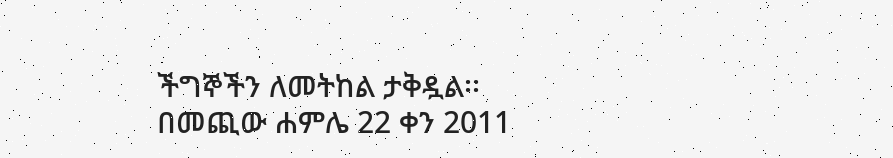ችግኞችን ለመትከል ታቅዷል፡፡ በመጪው ሐምሌ 22 ቀን 2011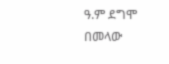ዓ.ም ደግሞ በመላው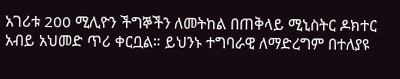አገሪቱ 200 ሚሊዮን ችግኞችን ለመትከል በጠቅላይ ሚኒስትር ዶክተር አብይ አህመድ ጥሪ ቀርቧል። ይህንኑ ተግባራዊ ለማድረግም በተለያዩ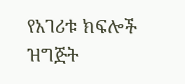የአገሪቱ ክፍሎች ዝግጅት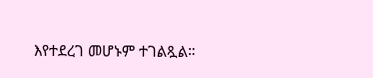እየተደረገ መሆኑም ተገልጿል።